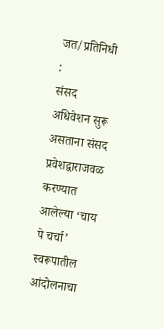जत/प्रतिनिधी :
संसद अधिवेशन सुरू असताना संसद प्रवेशद्वाराजवळ करण्यात आलेल्या ‘चाय पे चर्चा’ स्वरूपातील आंदोलनाचा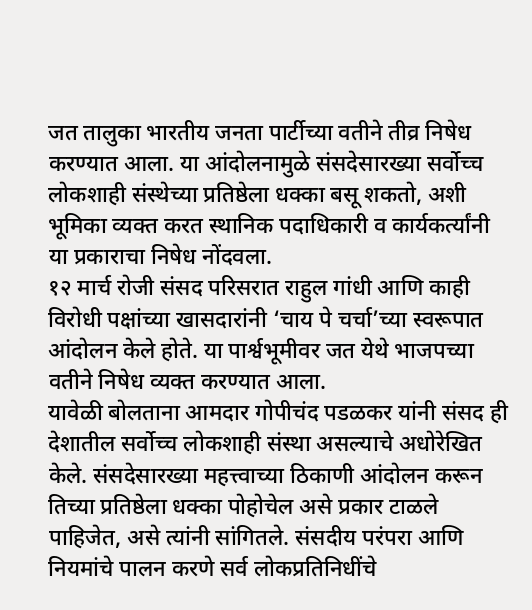जत तालुका भारतीय जनता पार्टीच्या वतीने तीव्र निषेध करण्यात आला. या आंदोलनामुळे संसदेसारख्या सर्वोच्च लोकशाही संस्थेच्या प्रतिष्ठेला धक्का बसू शकतो, अशी भूमिका व्यक्त करत स्थानिक पदाधिकारी व कार्यकर्त्यांनी या प्रकाराचा निषेध नोंदवला.
१२ मार्च रोजी संसद परिसरात राहुल गांधी आणि काही विरोधी पक्षांच्या खासदारांनी ‘चाय पे चर्चा’च्या स्वरूपात आंदोलन केले होते. या पार्श्वभूमीवर जत येथे भाजपच्या वतीने निषेध व्यक्त करण्यात आला.
यावेळी बोलताना आमदार गोपीचंद पडळकर यांनी संसद ही देशातील सर्वोच्च लोकशाही संस्था असल्याचे अधोरेखित केले. संसदेसारख्या महत्त्वाच्या ठिकाणी आंदोलन करून तिच्या प्रतिष्ठेला धक्का पोहोचेल असे प्रकार टाळले पाहिजेत, असे त्यांनी सांगितले. संसदीय परंपरा आणि नियमांचे पालन करणे सर्व लोकप्रतिनिधींचे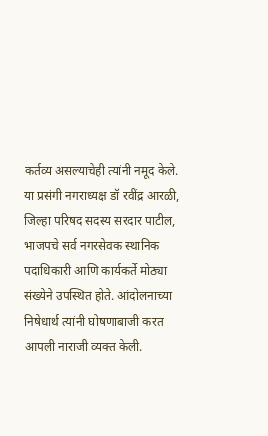कर्तव्य असल्याचेही त्यांनी नमूद केले.
या प्रसंगी नगराध्यक्ष डॉ रवींद्र आरळी, जिल्हा परिषद सदस्य सरदार पाटील, भाजपचे सर्व नगरसेवक स्थानिक पदाधिकारी आणि कार्यकर्ते मोठ्या संख्येने उपस्थित होते. आंदोलनाच्या निषेधार्थ त्यांनी घोषणाबाजी करत आपली नाराजी व्यक्त केली.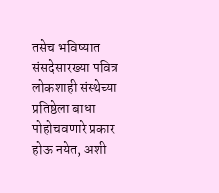तसेच भविष्यात संसदेसारख्या पवित्र लोकशाही संस्थेच्या प्रतिष्ठेला बाधा पोहोचवणारे प्रकार होऊ नयेत, अशी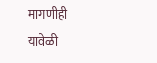मागणीही यावेळी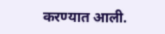करण्यात आली.